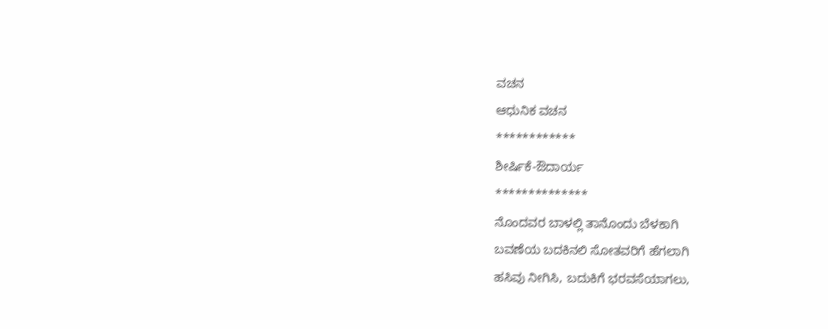ವಚನ
ಆಧುನಿಕ ವಚನ
************
ಶೀರ್ಷಿಕೆ-ಔದಾರ್ಯ
**************
ನೊಂದವರ ಬಾಳಲ್ಲಿ ತಾನೊಂದು ಬೆಳಕಾಗಿ
ಬವಣೆಯ ಬದಕಿನಲಿ ಸೋತವರಿಗೆ ಹೆಗಲಾಗಿ
ಹಸಿವು ನೀಗಿಸಿ, ಬದುಕಿಗೆ ಭರವಸೆಯಾಗಲು,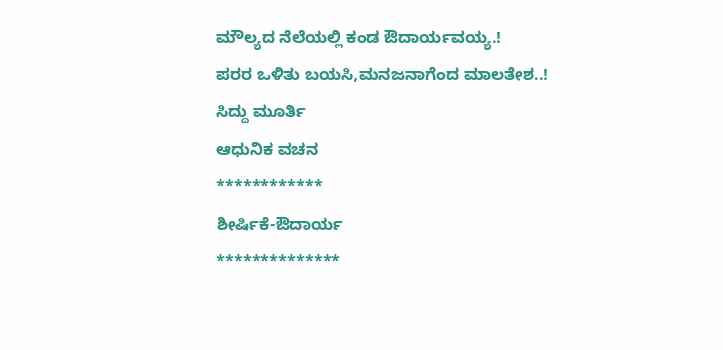ಮೌಲ್ಯದ ನೆಲೆಯಲ್ಲಿ ಕಂಡ ಔದಾರ್ಯವಯ್ಯ.!
ಪರರ ಒಳಿತು ಬಯಸಿ,ಮನಜನಾಗೆಂದ ಮಾಲತೇಶ..!
ಸಿದ್ದು ಮೂರ್ತಿ
ಆಧುನಿಕ ವಚನ
************
ಶೀರ್ಷಿಕೆ-ಔದಾರ್ಯ
**************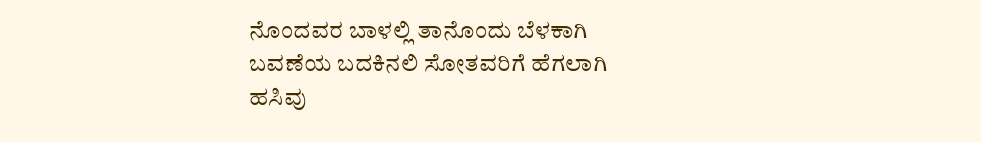ನೊಂದವರ ಬಾಳಲ್ಲಿ ತಾನೊಂದು ಬೆಳಕಾಗಿ
ಬವಣೆಯ ಬದಕಿನಲಿ ಸೋತವರಿಗೆ ಹೆಗಲಾಗಿ
ಹಸಿವು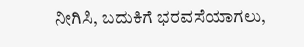ನೀಗಿಸಿ, ಬದುಕಿಗೆ ಭರವಸೆಯಾಗಲು,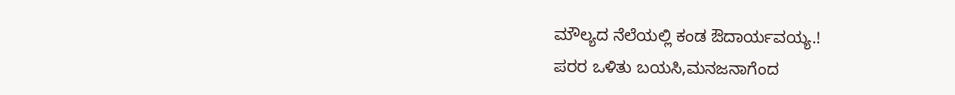ಮೌಲ್ಯದ ನೆಲೆಯಲ್ಲಿ ಕಂಡ ಔದಾರ್ಯವಯ್ಯ.!
ಪರರ ಒಳಿತು ಬಯಸಿ,ಮನಜನಾಗೆಂದ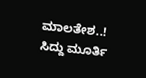ಮಾಲತೇಶ..!
ಸಿದ್ದು ಮೂರ್ತಿ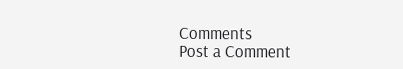Comments
Post a Comment